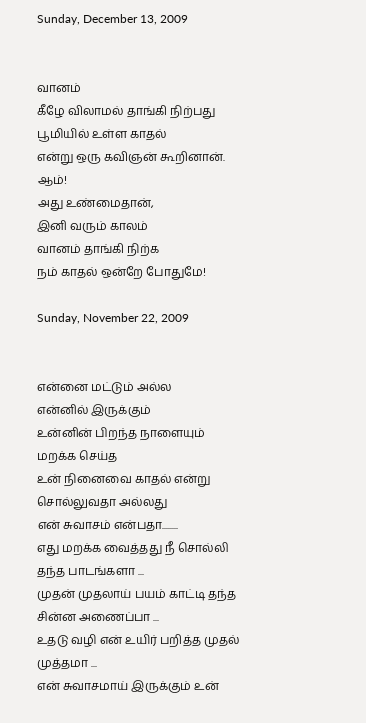Sunday, December 13, 2009


வானம்
கீழே விலாமல் தாங்கி நிற்பது
பூமியில் உள்ள காதல்
என்று ஒரு கவிஞன் கூறினான்.
ஆம்!
அது உண்மைதான்,
இனி வரும் காலம்
வானம் தாங்கி நிற்க
நம் காதல் ஒன்றே போதுமே!

Sunday, November 22, 2009


என்னை மட்டும் அல்ல
என்னில் இருக்கும்
உன்னின் பிறந்த நாளையும்
மறக்க செய்த
உன் நினைவை காதல் என்று சொல்லுவதா அல்லது
என் சுவாசம் என்பதா........
எது மறக்க வைத்தது நீ சொல்லி தந்த பாடங்களா ...
முதன் முதலாய் பயம் காட்டி தந்த சின்ன அணைப்பா ...
உதடு வழி என் உயிர் பறித்த முதல் முத்தமா ...
என் சுவாசமாய் இருக்கும் உன்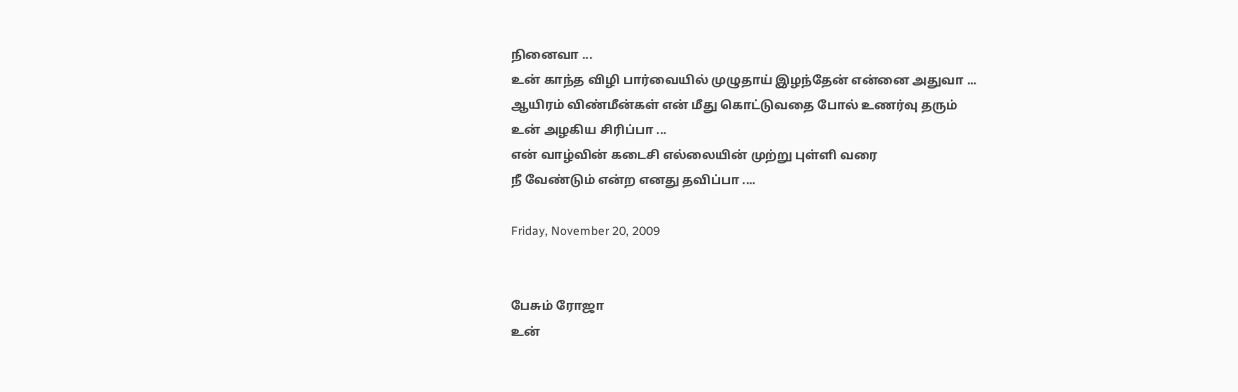நினைவா ...
உன் காந்த விழி பார்வையில் முழுதாய் இழந்தேன் என்னை அதுவா ...
ஆயிரம் விண்மீன்கள் என் மீது கொட்டுவதை போல் உணர்வு தரும்
உன் அழகிய சிரிப்பா ...
என் வாழ்வின் கடைசி எல்லையின் முற்று புள்ளி வரை
நீ வேண்டும் என்ற எனது தவிப்பா ....

Friday, November 20, 2009


பேசும் ரோஜா
உன்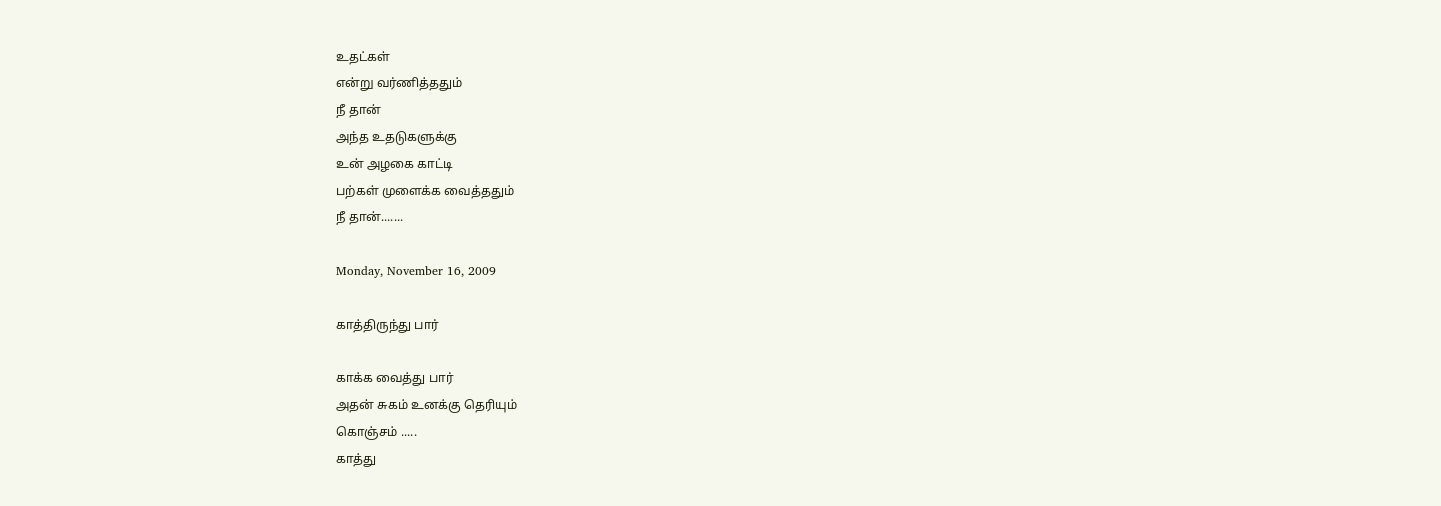உதட்கள்
என்று வர்ணித்ததும்
நீ தான்
அந்த உதடுகளுக்கு
உன் அழகை காட்டி
பற்கள் முளைக்க வைத்ததும்
நீ தான்.......

Monday, November 16, 2009

காத்திருந்து பார்

காக்க வைத்து பார்
அதன் சுகம் உனக்கு தெரியும்
கொஞ்சம் .....
காத்து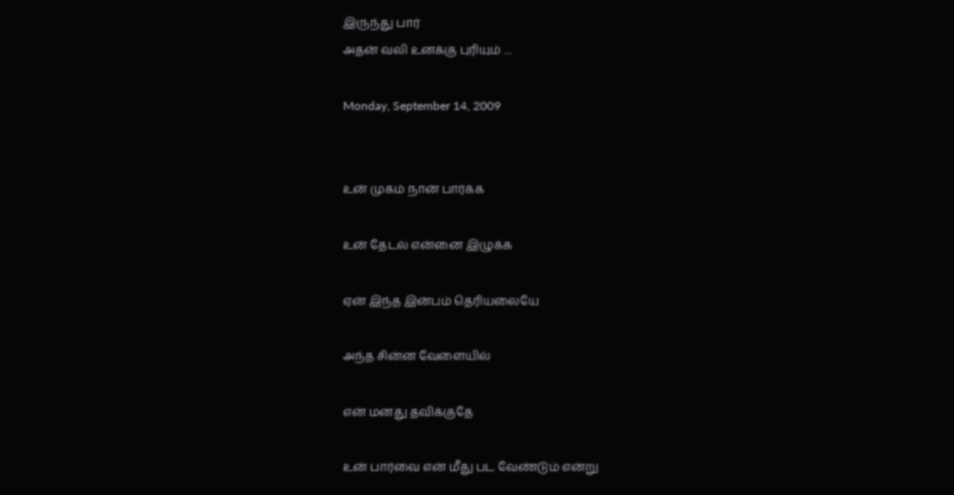இருந்து பார்
அதன் வலி உனக்கு புரியும் ....

Monday, September 14, 2009


உன் முகம் நான் பார்க்க

உன் தேடல் என்னை இழுக்க

ஏன் இந்த இன்பம் தெரியலையே

அந்த சின்ன வேளையில்

என் மனது தவிக்குதே

உன் பார்வை என் மீது பட வேண்டும் என்று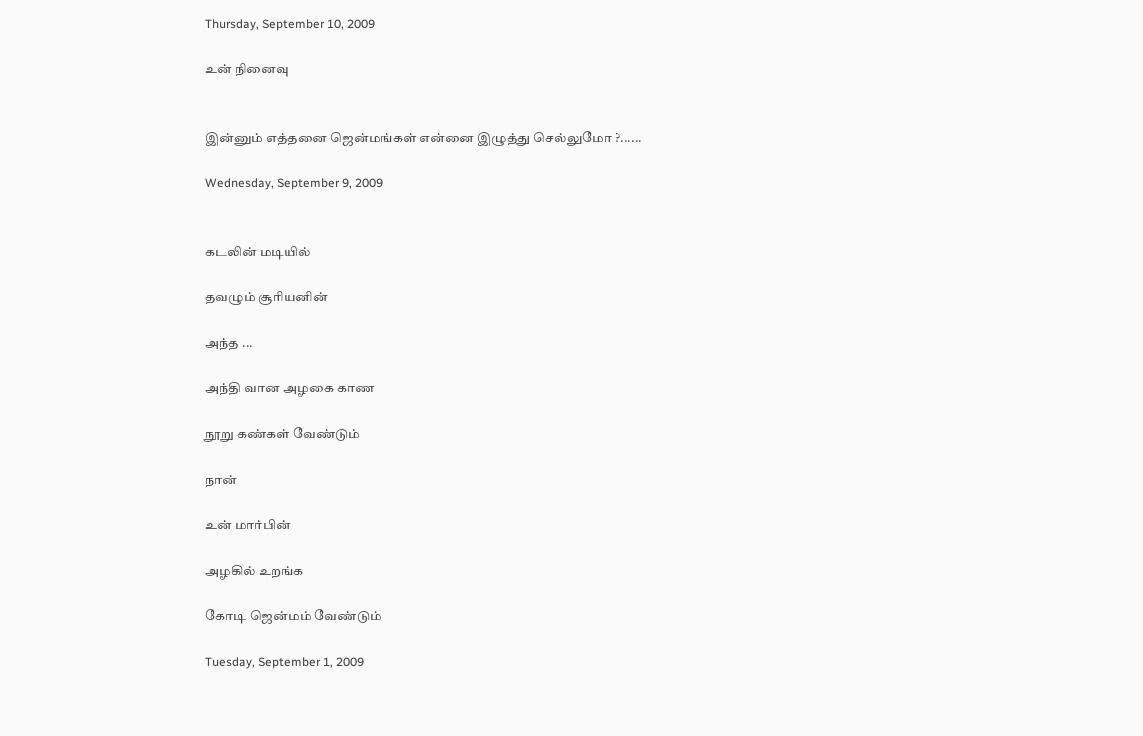Thursday, September 10, 2009

உன் நினைவு


இன்னும் எத்தனை ஜென்மங்கள் என்னை இழுத்து செல்லுமோ ?......

Wednesday, September 9, 2009


கடலின் மடியில்

தவழும் சூரியனின்

அந்த ...

அந்தி வான அழகை காண

நூறு கண்கள் வேண்டும்

நான்

உன் மார்பின்

அழகில் உறங்க

கோடி ஜென்மம் வேண்டும்

Tuesday, September 1, 2009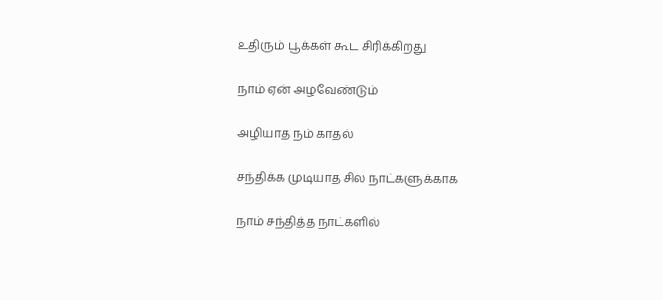உதிரும் பூக்கள் கூட சிரிக்கிறது

நாம் ஏன் அழவேண்டும்

அழியாத நம் காதல்

சந்திக்க முடியாத சில நாட்களுக்காக

நாம் சந்தித்த நாட்களில்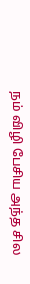நம் விழி பேசிய அந்த சில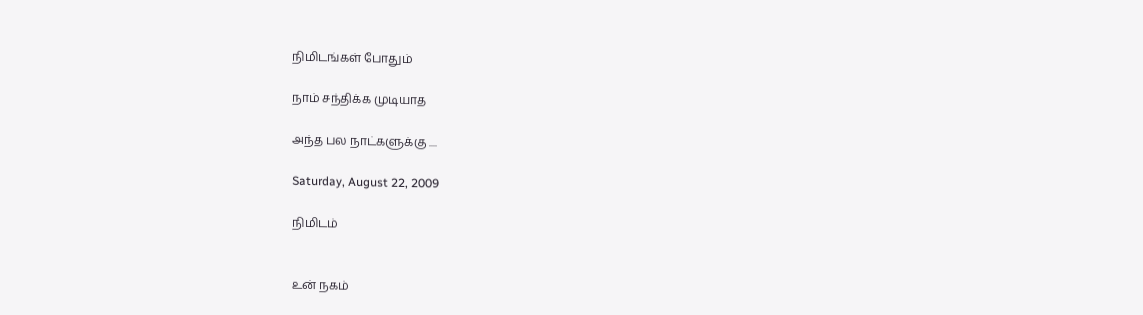நிமிடங்கள் போதும்

நாம் சந்திக்க முடியாத

அந்த பல நாட்களுக்கு ....

Saturday, August 22, 2009

நிமிடம்


உன் நகம்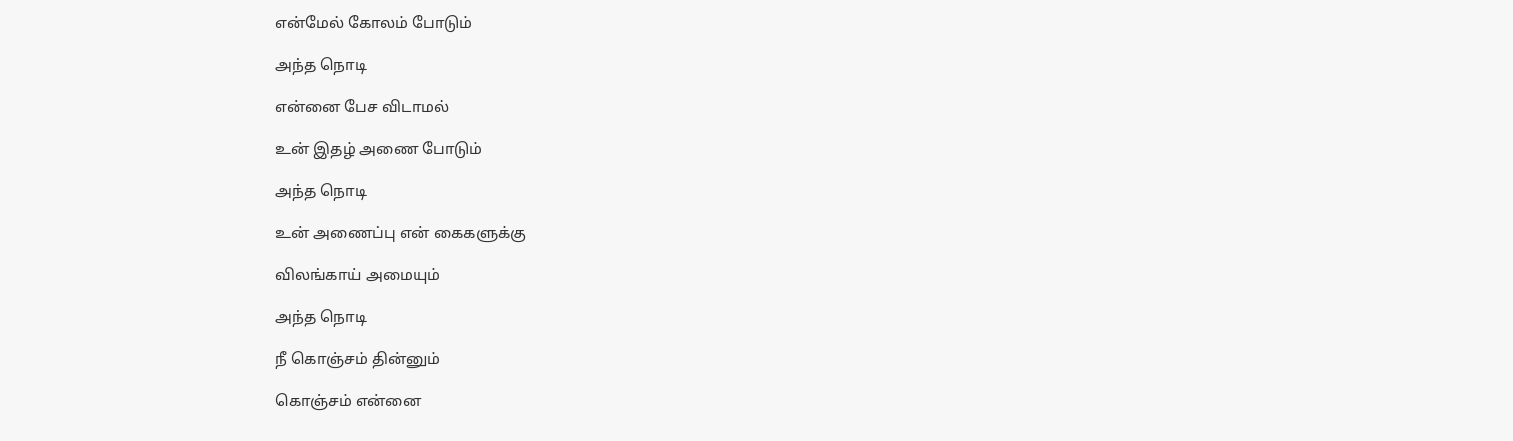என்மேல் கோலம் போடும்

அந்த நொடி

என்னை பேச விடாமல்

உன் இதழ் அணை போடும்

அந்த நொடி

உன் அணைப்பு என் கைகளுக்கு

விலங்காய் அமையும்

அந்த நொடி

நீ கொஞ்சம் தின்னும்

கொஞ்சம் என்னை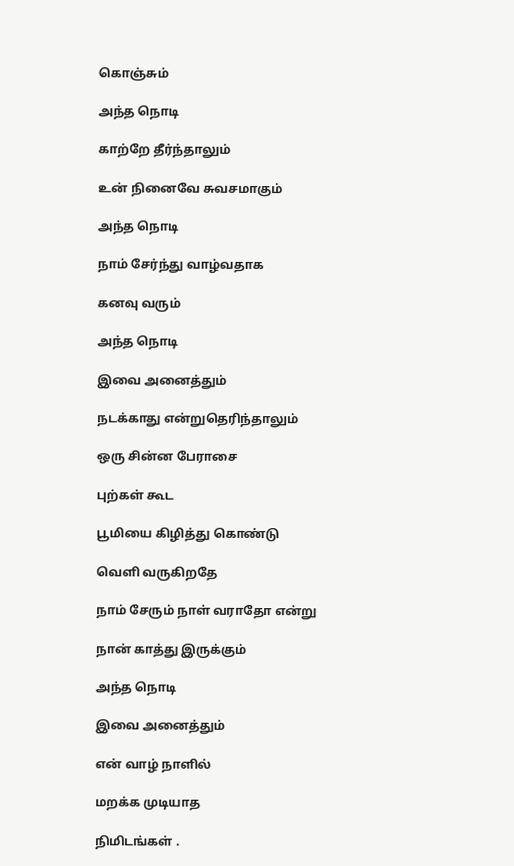கொஞ்சும்

அந்த நொடி

காற்றே தீர்ந்தாலும்

உன் நினைவே சுவசமாகும்

அந்த நொடி

நாம் சேர்ந்து வாழ்வதாக

கனவு வரும்

அந்த நொடி

இவை அனைத்தும்

நடக்காது என்றுதெரிந்தாலும்

ஒரு சின்ன பேராசை

புற்கள் கூட

பூமியை கிழித்து கொண்டு

வெளி வருகிறதே

நாம் சேரும் நாள் வராதோ என்று

நான் காத்து இருக்கும்

அந்த நொடி

இவை அனைத்தும்

என் வாழ் நாளில்

மறக்க முடியாத

நிமிடங்கள் .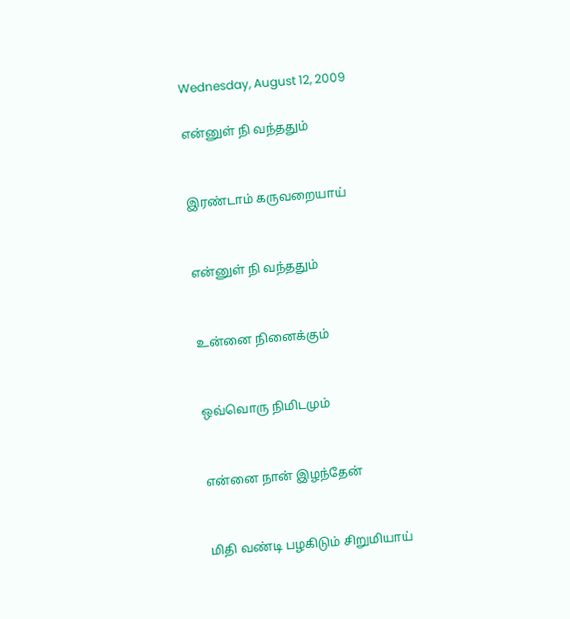Wednesday, August 12, 2009

என்னுள் நி வந்ததும்


இரண்டாம் கருவறையாய்


என்னுள் நி வந்ததும்


உன்னை நினைக்கும்


ஒவ்வொரு நிமிடமும்


என்னை நான் இழந்தேன்


மிதி வண்டி பழகிடும் சிறுமியாய்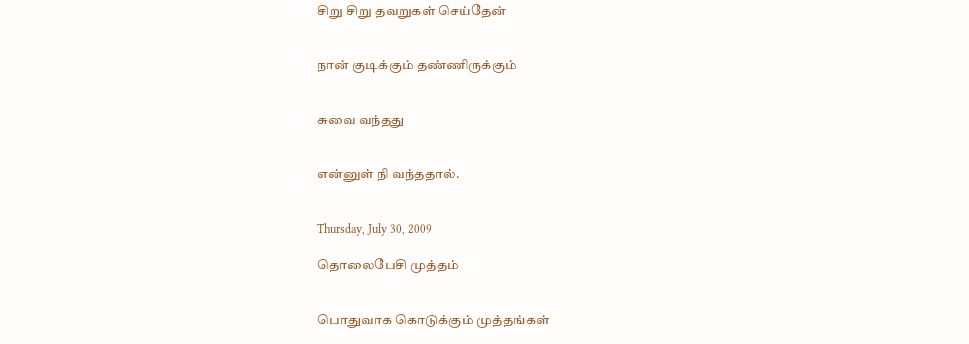சிறு சிறு தவறுகள் செய்தேன்


நான் குடிக்கும் தண்ணிருக்கும்


சுவை வந்தது


என்னுள் நி வந்ததால்.


Thursday, July 30, 2009

தொலைபேசி முத்தம்


பொதுவாக கொடுக்கும் முத்தங்கள்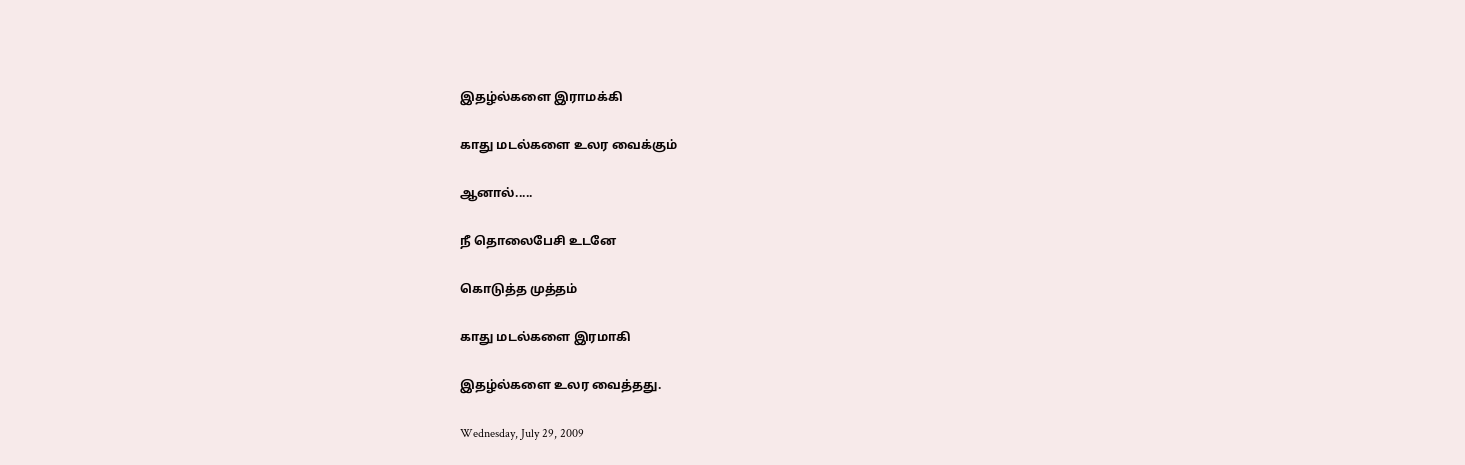இதழ்ல்களை இராமக்கி

காது மடல்களை உலர வைக்கும்

ஆனால்.....

நீ தொலைபேசி உடனே

கொடுத்த முத்தம்

காது மடல்களை இரமாகி

இதழ்ல்களை உலர வைத்தது.

Wednesday, July 29, 2009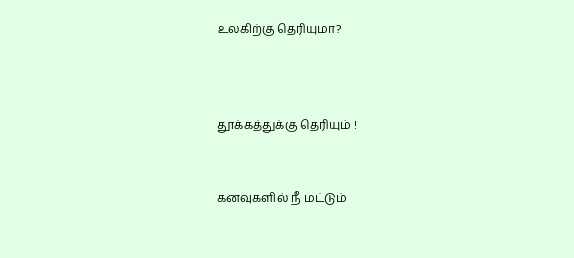உலகிற்கு தெரியுமா?



தூக்கத்துக்கு தெரியும் !


கனவுகளில் நீ மட்டும்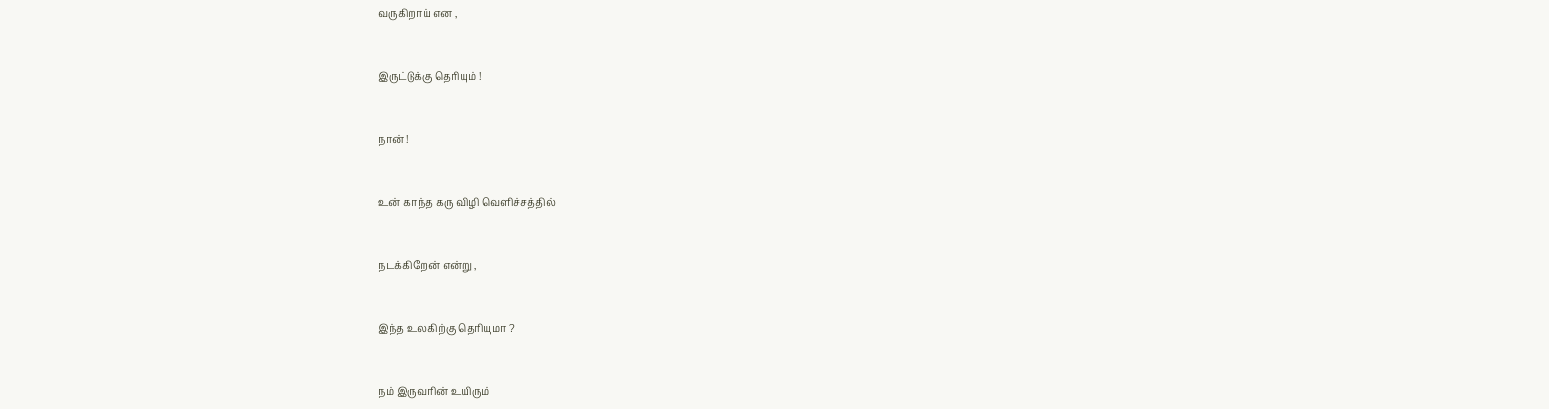வருகிறாய் என ,


இருட்டுக்கு தெரியும் !


நான் !


உன் காந்த கரு விழி வெளிச்சத்தில்


நடக்கிறேன் என்று ,


இந்த உலகிற்கு தெரியுமா ?


நம் இருவரின் உயிரும்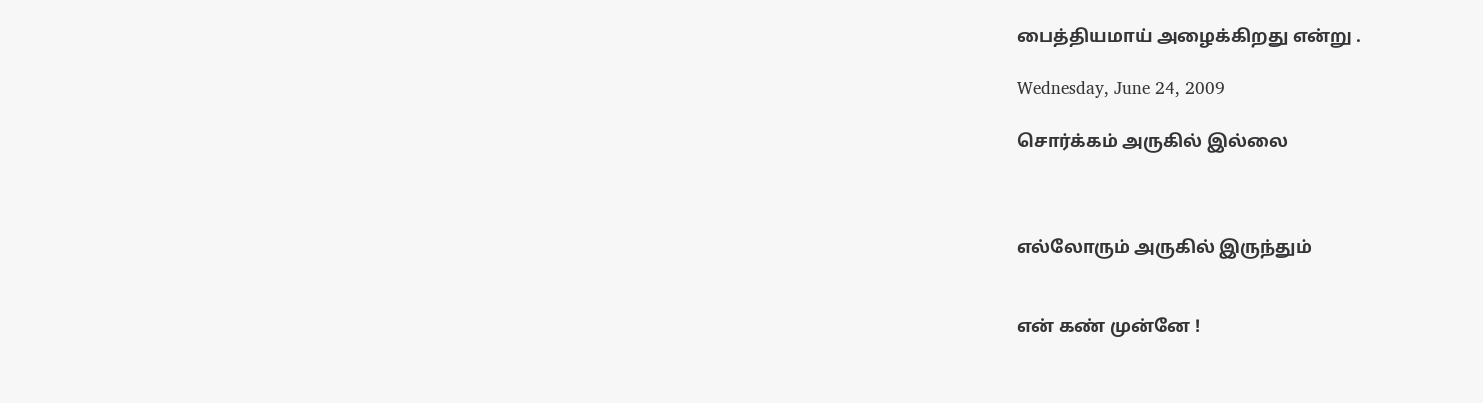பைத்தியமாய் அழைக்கிறது என்று .

Wednesday, June 24, 2009

சொர்க்கம் அருகில் இல்லை



எல்லோரும் அருகில் இருந்தும்


என் கண் முன்னே !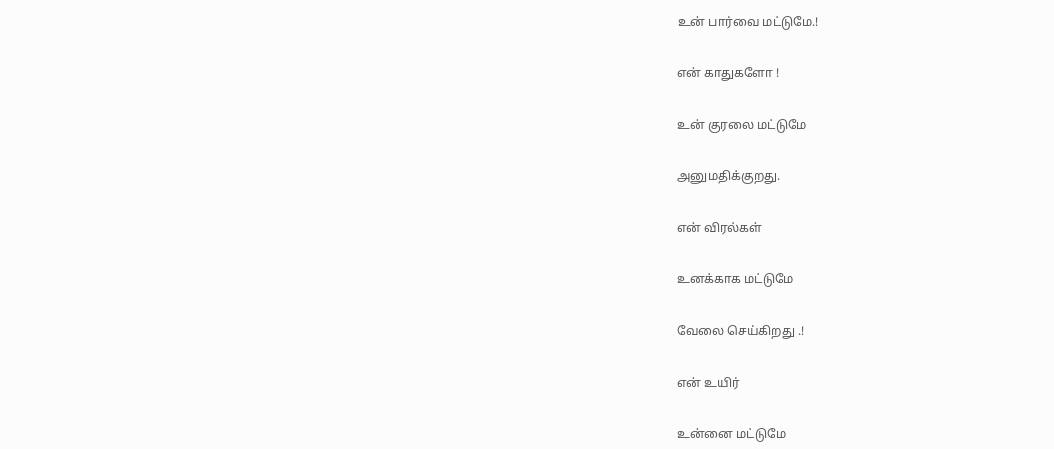உன் பார்வை மட்டுமே.!


என் காதுகளோ !


உன் குரலை மட்டுமே


அனுமதிக்குறது.


என் விரல்கள்


உனக்காக மட்டுமே


வேலை செய்கிறது .!


என் உயிர்


உன்னை மட்டுமே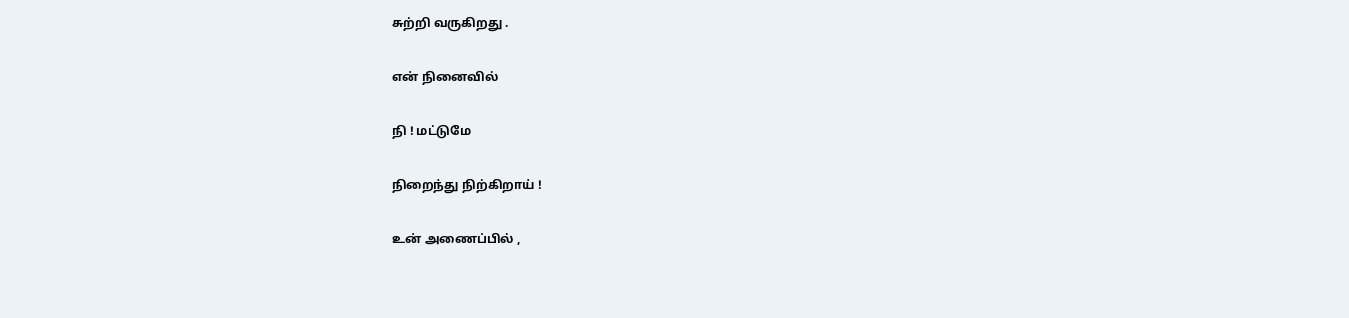சுற்றி வருகிறது .


என் நினைவில்


நி ! மட்டுமே


நிறைந்து நிற்கிறாய் !


உன் அணைப்பில் ,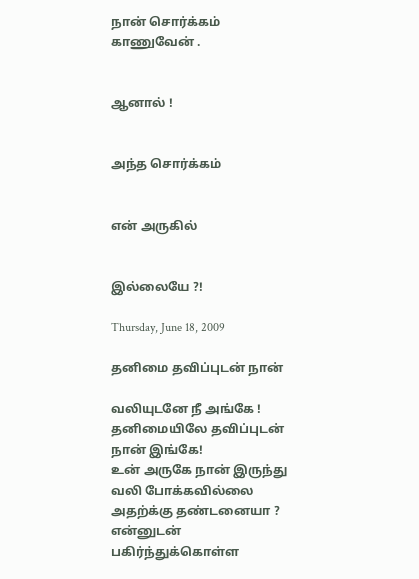நான் சொர்க்கம் காணுவேன் .


ஆனால் !


அந்த சொர்க்கம்


என் அருகில்


இல்லையே ?!

Thursday, June 18, 2009

தனிமை தவிப்புடன் நான்

வலியுடனே நீ அங்கே !
தனிமையிலே தவிப்புடன் நான் இங்கே!
உன் அருகே நான் இருந்து வலி போக்கவில்லை
அதற்க்கு தண்டனையா ?
என்னுடன் பகிர்ந்துக்கொள்ள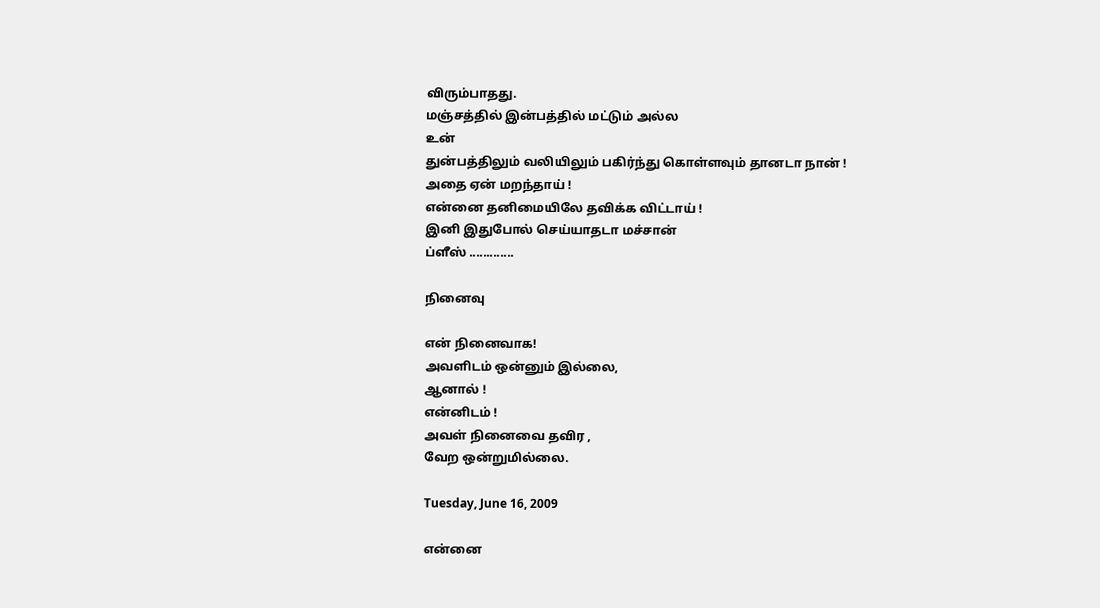விரும்பாதது.
மஞ்சத்தில் இன்பத்தில் மட்டும் அல்ல
உன்
துன்பத்திலும் வலியிலும் பகிர்ந்து கொள்ளவும் தானடா நான் !
அதை ஏன் மறந்தாய் !
என்னை தனிமையிலே தவிக்க விட்டாய் !
இனி இதுபோல் செய்யாதடா மச்சான்
ப்ளீஸ் .............

நினைவு

என் நினைவாக!
அவளிடம் ஒன்னும் இல்லை,
ஆனால் !
என்னிடம் !
அவள் நினைவை தவிர ,
வேற ஒன்றுமில்லை.

Tuesday, June 16, 2009

என்னை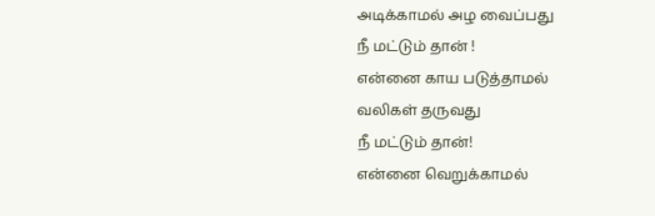அடிக்காமல் அழ வைப்பது
நீ மட்டும் தான் !
என்னை காய படுத்தாமல்
வலிகள் தருவது
நீ மட்டும் தான்!
என்னை வெறுக்காமல்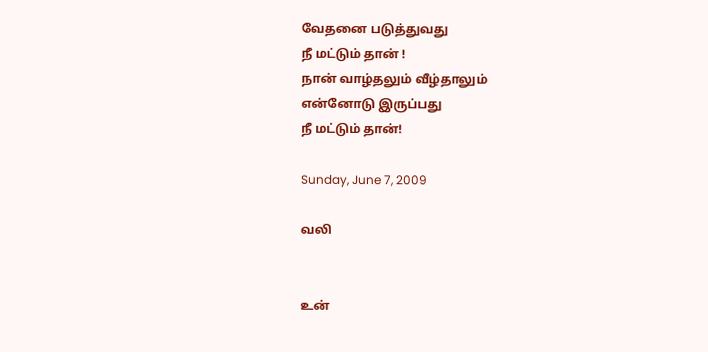வேதனை படுத்துவது
நீ மட்டும் தான் !
நான் வாழ்தலும் வீழ்தாலும்
என்னோடு இருப்பது
நீ மட்டும் தான்!

Sunday, June 7, 2009

வலி


உன்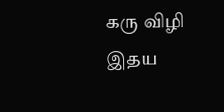கரு விழி
இதய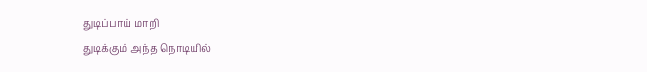துடிப்பாய் மாறி
துடிக்கும் அந்த நொடியில்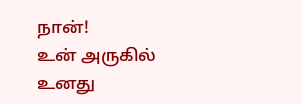நான்!
உன் அருகில்
உனது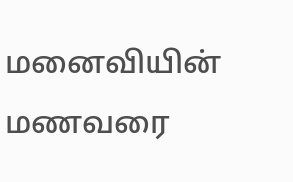மனைவியின் மணவரை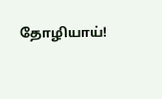தோழியாய்!